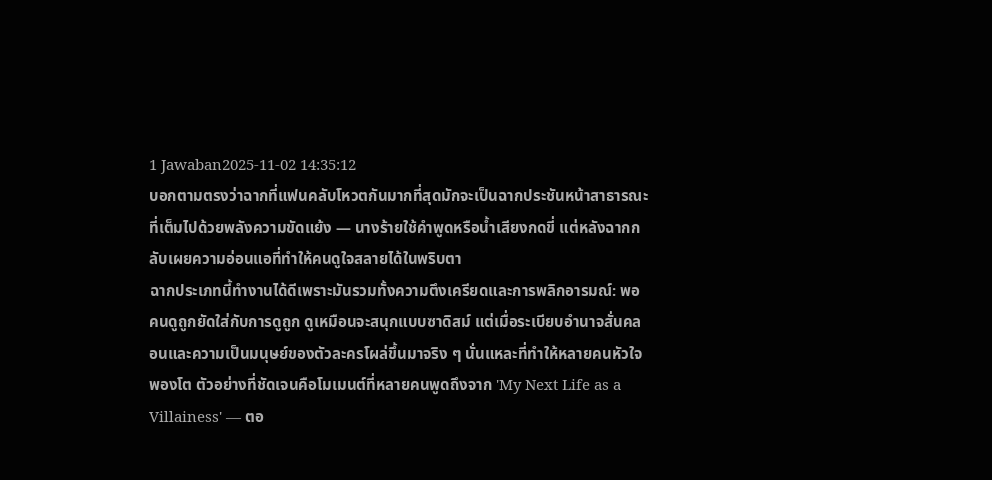1 Jawaban2025-11-02 14:35:12
บอกตามตรงว่าฉากที่แฟนคลับโหวตกันมากที่สุดมักจะเป็นฉากประชันหน้าสาธารณะที่เต็มไปด้วยพลังความขัดแย้ง — นางร้ายใช้คำพูดหรือน้ำเสียงกดขี่ แต่หลังฉากกลับเผยความอ่อนแอที่ทำให้คนดูใจสลายได้ในพริบตา
ฉากประเภทนี้ทำงานได้ดีเพราะมันรวมทั้งความตึงเครียดและการพลิกอารมณ์: พอคนดูถูกยัดใส่กับการดูถูก ดูเหมือนจะสนุกแบบซาดิสม์ แต่เมื่อระเบียบอำนาจสั่นคลอนและความเป็นมนุษย์ของตัวละครโผล่ขึ้นมาจริง ๆ นั่นแหละที่ทำให้หลายคนหัวใจพองโต ตัวอย่างที่ชัดเจนคือโมเมนต์ที่หลายคนพูดถึงจาก 'My Next Life as a Villainess' — ตอ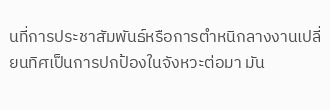นที่การประชาสัมพันธ์หรือการตำหนิกลางงานเปลี่ยนทิศเป็นการปกป้องในจังหวะต่อมา มัน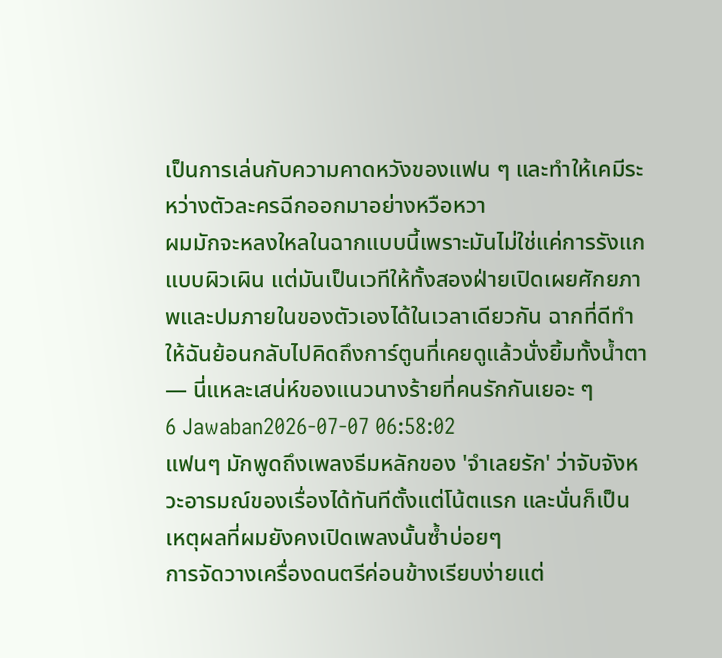เป็นการเล่นกับความคาดหวังของแฟน ๆ และทำให้เคมีระหว่างตัวละครฉีกออกมาอย่างหวือหวา
ผมมักจะหลงใหลในฉากแบบนี้เพราะมันไม่ใช่แค่การรังแกแบบผิวเผิน แต่มันเป็นเวทีให้ทั้งสองฝ่ายเปิดเผยศักยภาพและปมภายในของตัวเองได้ในเวลาเดียวกัน ฉากที่ดีทำให้ฉันย้อนกลับไปคิดถึงการ์ตูนที่เคยดูแล้วนั่งยิ้มทั้งน้ำตา — นี่แหละเสน่ห์ของแนวนางร้ายที่คนรักกันเยอะ ๆ
6 Jawaban2026-07-07 06:58:02
แฟนๆ มักพูดถึงเพลงธีมหลักของ 'จำเลยรัก' ว่าจับจังหวะอารมณ์ของเรื่องได้ทันทีตั้งแต่โน้ตแรก และนั่นก็เป็นเหตุผลที่ผมยังคงเปิดเพลงนั้นซ้ำบ่อยๆ
การจัดวางเครื่องดนตรีค่อนข้างเรียบง่ายแต่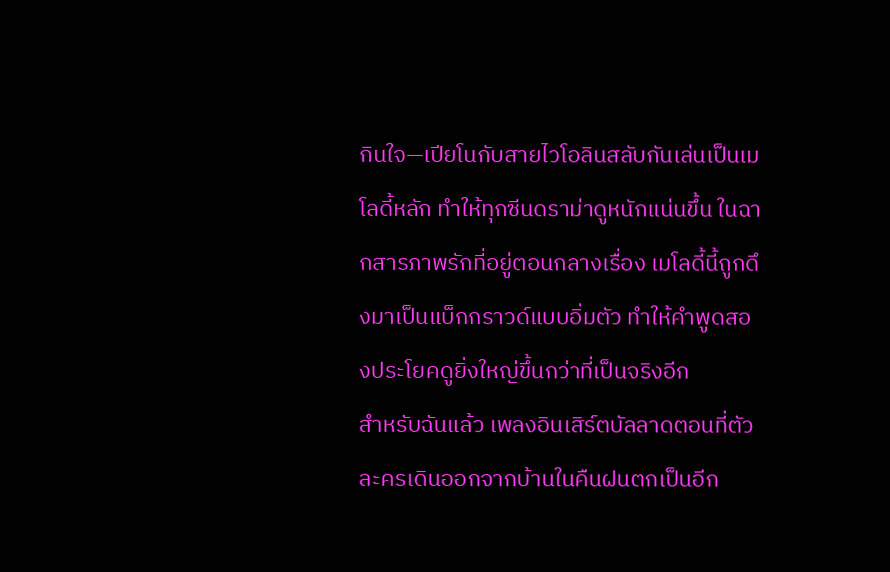กินใจ—เปียโนกับสายไวโอลินสลับกันเล่นเป็นเมโลดี้หลัก ทำให้ทุกซีนดราม่าดูหนักแน่นขึ้น ในฉากสารภาพรักที่อยู่ตอนกลางเรื่อง เมโลดี้นี้ถูกดึงมาเป็นแบ็กกราวด์แบบอิ่มตัว ทำให้คำพูดสองประโยคดูยิ่งใหญ่ขึ้นกว่าที่เป็นจริงอีก
สำหรับฉันแล้ว เพลงอินเสิร์ตบัลลาดตอนที่ตัวละครเดินออกจากบ้านในคืนฝนตกเป็นอีก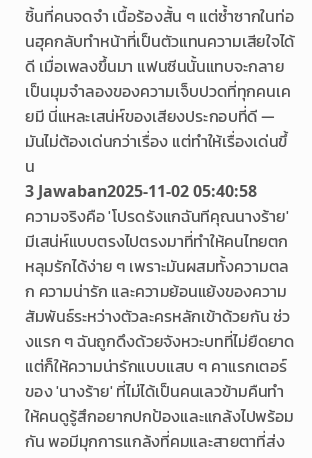ชิ้นที่คนจดจำ เนื้อร้องสั้น ๆ แต่ซ้ำซากในท่อนฮุคกลับทำหน้าที่เป็นตัวแทนความเสียใจได้ดี เมื่อเพลงขึ้นมา แฟนซีนนั้นแทบจะกลายเป็นมุมจำลองของความเจ็บปวดที่ทุกคนเคยมี นี่แหละเสน่ห์ของเสียงประกอบที่ดี — มันไม่ต้องเด่นกว่าเรื่อง แต่ทำให้เรื่องเด่นขึ้น
3 Jawaban2025-11-02 05:40:58
ความจริงคือ 'โปรดรังแกฉันทีคุณนางร้าย' มีเสน่ห์แบบตรงไปตรงมาที่ทำให้คนไทยตกหลุมรักได้ง่าย ๆ เพราะมันผสมทั้งความตลก ความน่ารัก และความย้อนแย้งของความสัมพันธ์ระหว่างตัวละครหลักเข้าด้วยกัน ช่วงแรก ๆ ฉันถูกดึงด้วยจังหวะบทที่ไม่ยืดยาด แต่ก็ให้ความน่ารักแบบแสบ ๆ คาแรกเตอร์ของ 'นางร้าย' ที่ไม่ได้เป็นคนเลวข้ามคืนทำให้คนดูรู้สึกอยากปกป้องและแกล้งไปพร้อมกัน พอมีมุกการแกล้งที่คมและสายตาที่ส่ง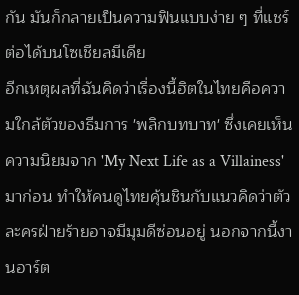กัน มันก็กลายเป็นความฟินแบบง่าย ๆ ที่แชร์ต่อได้บนโซเชียลมีเดีย
อีกเหตุผลที่ฉันคิดว่าเรื่องนี้ฮิตในไทยคือความใกล้ตัวของธีมการ 'พลิกบทบาท' ซึ่งเคยเห็นความนิยมจาก 'My Next Life as a Villainess' มาก่อน ทำให้คนดูไทยคุ้นชินกับแนวคิดว่าตัวละครฝ่ายร้ายอาจมีมุมดีซ่อนอยู่ นอกจากนี้งานอาร์ต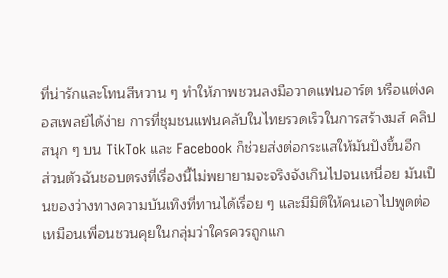ที่น่ารักและโทนสีหวาน ๆ ทำให้ภาพชวนลงมือวาดแฟนอาร์ต หรือแต่งคอสเพลย์ได้ง่าย การที่ชุมชนแฟนคลับในไทยรวดเร็วในการสร้างมส์ คลิปสนุก ๆ บน TikTok และ Facebook ก็ช่วยส่งต่อกระแสให้มันปังขึ้นอีก
ส่วนตัวฉันชอบตรงที่เรื่องนี้ไม่พยายามจะจริงจังเกินไปจนเหนื่อย มันเป็นของว่างทางความบันเทิงที่ทานได้เรื่อย ๆ และมีมิติให้คนเอาไปพูดต่อ เหมือนเพื่อนชวนคุยในกลุ่มว่าใครควรถูกแก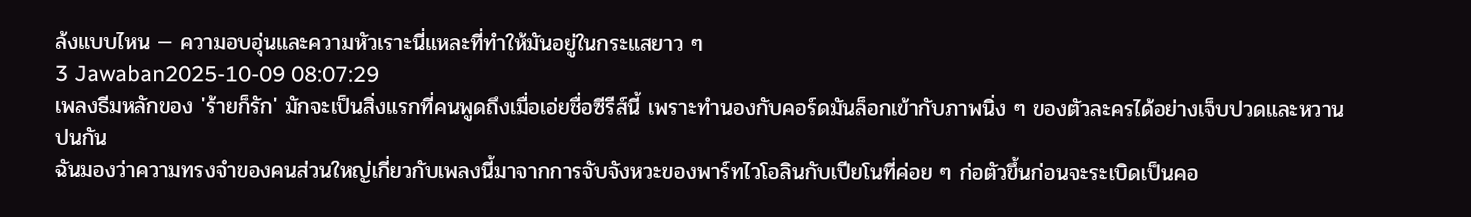ล้งแบบไหน — ความอบอุ่นและความหัวเราะนี่แหละที่ทำให้มันอยู่ในกระแสยาว ๆ
3 Jawaban2025-10-09 08:07:29
เพลงธีมหลักของ 'ร้ายก็รัก' มักจะเป็นสิ่งแรกที่คนพูดถึงเมื่อเอ่ยชื่อซีรีส์นี้ เพราะทำนองกับคอร์ดมันล็อกเข้ากับภาพนิ่ง ๆ ของตัวละครได้อย่างเจ็บปวดและหวานปนกัน
ฉันมองว่าความทรงจำของคนส่วนใหญ่เกี่ยวกับเพลงนี้มาจากการจับจังหวะของพาร์ทไวโอลินกับเปียโนที่ค่อย ๆ ก่อตัวขึ้นก่อนจะระเบิดเป็นคอ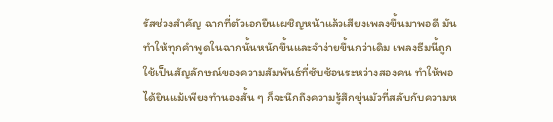รัสช่วงสำคัญ ฉากที่ตัวเอกยืนเผชิญหน้าแล้วเสียงเพลงขึ้นมาพอดี มันทำให้ทุกคำพูดในฉากนั้นหนักขึ้นและจำง่ายขึ้นกว่าเดิม เพลงธีมนี้ถูกใช้เป็นสัญลักษณ์ของความสัมพันธ์ที่ซับซ้อนระหว่างสองคน ทำให้พอได้ยินแม้เพียงทำนองสั้น ๆ ก็จะนึกถึงความรู้สึกขุ่นมัวที่สลับกับความห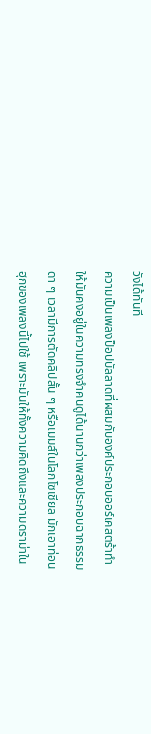วังได้ทันที
ความเป็นเพลงป็อปบัลลาดที่ผสมกับองค์ประกอบออร์เคสตร้าทำให้มันคงอยู่ในความทรงจำคนดูได้นานกว่าเพลงประกอบฉากธรรมดา ๆ เวลามีการตัดคลิปสั้น ๆ หรือเมมส์ในโลกโซเชียล มักเอาท่อนฮุกของเพลงนี้ไปใช้ เพราะมันให้ทั้งความคิดถึงและความดราม่าใน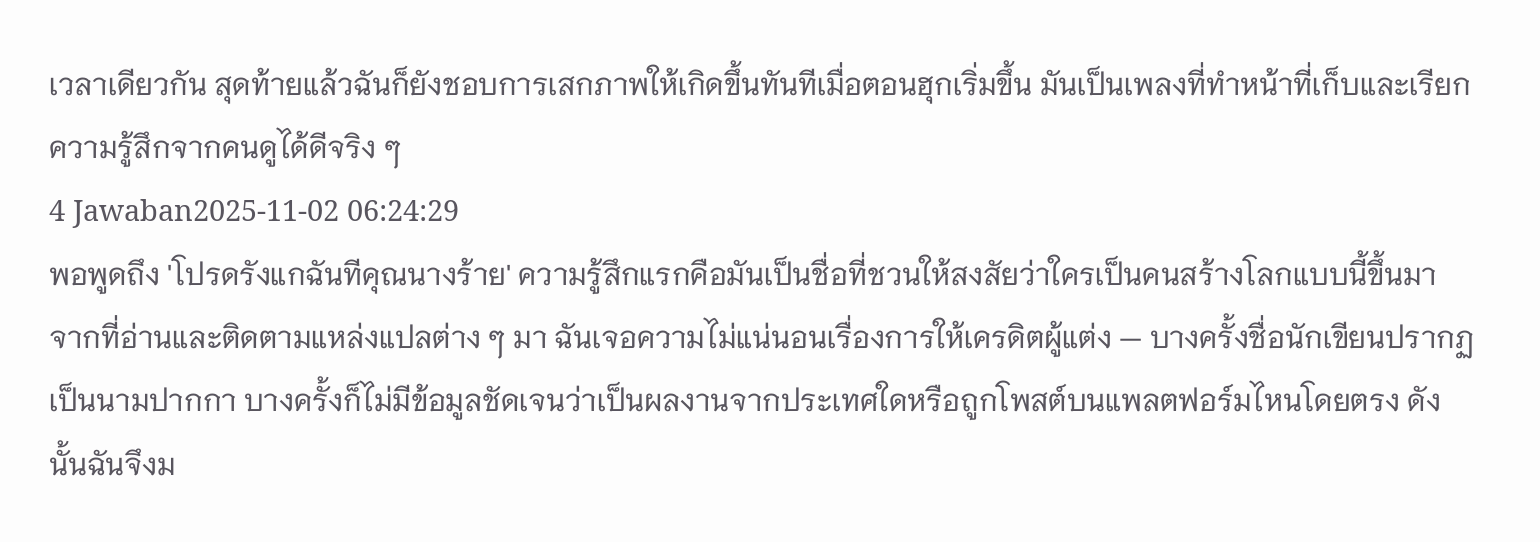เวลาเดียวกัน สุดท้ายแล้วฉันก็ยังชอบการเสกภาพให้เกิดขึ้นทันทีเมื่อตอนฮุกเริ่มขึ้น มันเป็นเพลงที่ทำหน้าที่เก็บและเรียกความรู้สึกจากคนดูได้ดีจริง ๆ
4 Jawaban2025-11-02 06:24:29
พอพูดถึง 'โปรดรังแกฉันทีคุณนางร้าย' ความรู้สึกแรกคือมันเป็นชื่อที่ชวนให้สงสัยว่าใครเป็นคนสร้างโลกแบบนี้ขึ้นมา
จากที่อ่านและติดตามแหล่งแปลต่าง ๆ มา ฉันเจอความไม่แน่นอนเรื่องการให้เครดิตผู้แต่ง — บางครั้งชื่อนักเขียนปรากฏเป็นนามปากกา บางครั้งก็ไม่มีข้อมูลชัดเจนว่าเป็นผลงานจากประเทศใดหรือถูกโพสต์บนแพลตฟอร์มไหนโดยตรง ดังนั้นฉันจึงม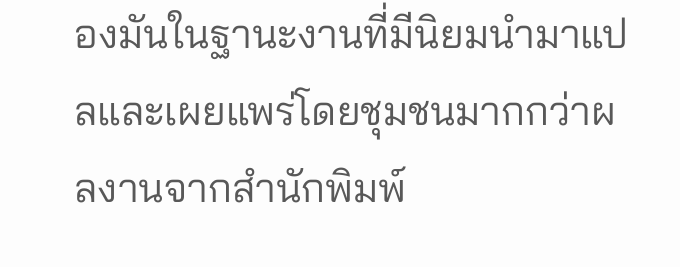องมันในฐานะงานที่มีนิยมนำมาแปลและเผยแพร่โดยชุมชนมากกว่าผลงานจากสำนักพิมพ์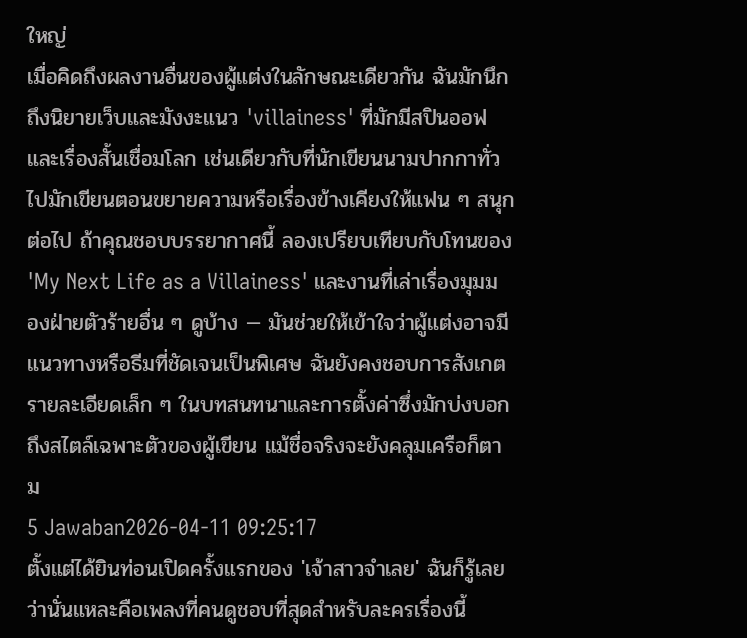ใหญ่
เมื่อคิดถึงผลงานอื่นของผู้แต่งในลักษณะเดียวกัน ฉันมักนึกถึงนิยายเว็บและมังงะแนว 'villainess' ที่มักมีสปินออฟและเรื่องสั้นเชื่อมโลก เช่นเดียวกับที่นักเขียนนามปากกาทั่วไปมักเขียนตอนขยายความหรือเรื่องข้างเคียงให้แฟน ๆ สนุกต่อไป ถ้าคุณชอบบรรยากาศนี้ ลองเปรียบเทียบกับโทนของ 'My Next Life as a Villainess' และงานที่เล่าเรื่องมุมมองฝ่ายตัวร้ายอื่น ๆ ดูบ้าง — มันช่วยให้เข้าใจว่าผู้แต่งอาจมีแนวทางหรือธีมที่ชัดเจนเป็นพิเศษ ฉันยังคงชอบการสังเกตรายละเอียดเล็ก ๆ ในบทสนทนาและการตั้งค่าซึ่งมักบ่งบอกถึงสไตล์เฉพาะตัวของผู้เขียน แม้ชื่อจริงจะยังคลุมเครือก็ตาม
5 Jawaban2026-04-11 09:25:17
ตั้งแต่ได้ยินท่อนเปิดครั้งแรกของ 'เจ้าสาวจำเลย' ฉันก็รู้เลยว่านั่นแหละคือเพลงที่คนดูชอบที่สุดสำหรับละครเรื่องนี้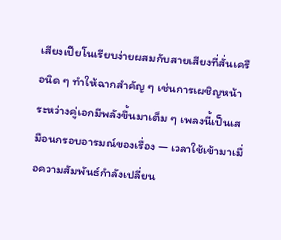เสียงเปียโนเรียบง่ายผสมกับสายเสียงที่สั่นเครือนิด ๆ ทำให้ฉากสำคัญ ๆ เช่นการเผชิญหน้าระหว่างคู่เอกมีพลังขึ้นมาเต็ม ๆ เพลงนี้เป็นเสมือนกรอบอารมณ์ของเรื่อง — เวลาใช้เข้ามาเมื่อความสัมพันธ์กำลังเปลี่ยน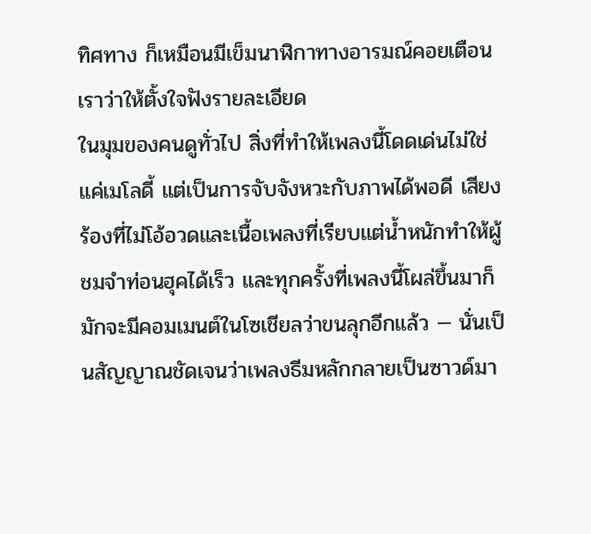ทิศทาง ก็เหมือนมีเข็มนาฬิกาทางอารมณ์คอยเตือนเราว่าให้ตั้งใจฟังรายละเอียด
ในมุมของคนดูทั่วไป สิ่งที่ทำให้เพลงนี้โดดเด่นไม่ใช่แค่เมโลดี้ แต่เป็นการจับจังหวะกับภาพได้พอดี เสียงร้องที่ไม่โอ้อวดและเนื้อเพลงที่เรียบแต่น้ำหนักทำให้ผู้ชมจำท่อนฮุคได้เร็ว และทุกครั้งที่เพลงนี้โผล่ขึ้นมาก็มักจะมีคอมเมนต์ในโซเชียลว่าขนลุกอีกแล้ว — นั่นเป็นสัญญาณชัดเจนว่าเพลงธีมหลักกลายเป็นซาวด์มา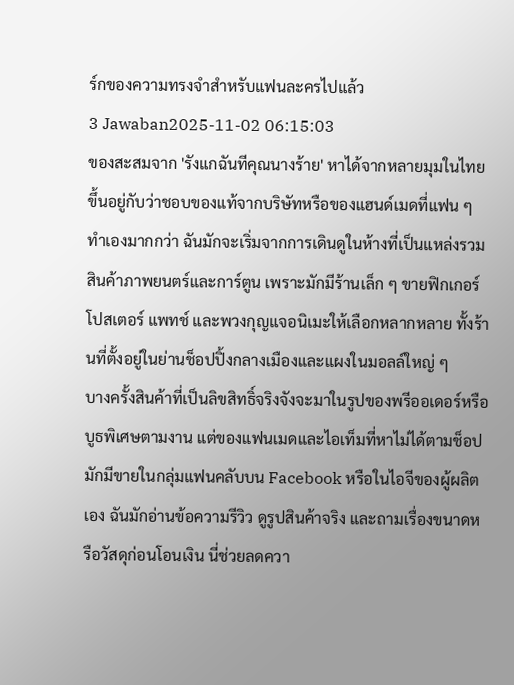ร์กของความทรงจำสำหรับแฟนละครไปแล้ว
3 Jawaban2025-11-02 06:15:03
ของสะสมจาก 'รังแกฉันทีคุณนางร้าย' หาได้จากหลายมุมในไทย ขึ้นอยู่กับว่าชอบของแท้จากบริษัทหรือของแฮนด์เมดที่แฟน ๆ ทำเองมากกว่า ฉันมักจะเริ่มจากการเดินดูในห้างที่เป็นแหล่งรวมสินค้าภาพยนตร์และการ์ตูน เพราะมักมีร้านเล็ก ๆ ขายฟิกเกอร์ โปสเตอร์ แพทช์ และพวงกุญแจอนิเมะให้เลือกหลากหลาย ทั้งร้านที่ตั้งอยู่ในย่านช็อปปิ้งกลางเมืองและแผงในมอลล์ใหญ่ ๆ
บางครั้งสินค้าที่เป็นลิขสิทธิ์จริงจังจะมาในรูปของพรีออเดอร์หรือบูธพิเศษตามงาน แต่ของแฟนเมดและไอเท็มที่หาไม่ได้ตามช็อปมักมีขายในกลุ่มแฟนคลับบน Facebook หรือในไอจีของผู้ผลิตเอง ฉันมักอ่านข้อความรีวิว ดูรูปสินค้าจริง และถามเรื่องขนาดหรือวัสดุก่อนโอนเงิน นี่ช่วยลดควา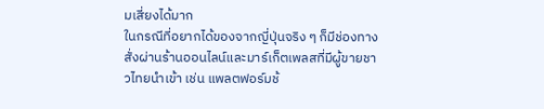มเสี่ยงได้มาก
ในกรณีที่อยากได้ของจากญี่ปุ่นจริง ๆ ก็มีช่องทางสั่งผ่านร้านออนไลน์และมาร์เก็ตเพลสที่มีผู้ขายชาวไทยนำเข้า เช่น แพลตฟอร์มช้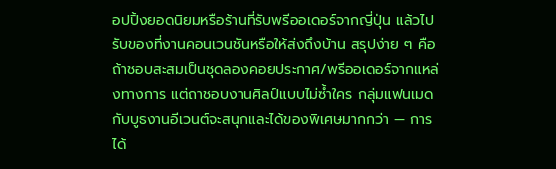อปปิ้งยอดนิยมหรือร้านที่รับพรีออเดอร์จากญี่ปุ่น แล้วไปรับของที่งานคอนเวนชันหรือให้ส่งถึงบ้าน สรุปง่าย ๆ คือ ถ้าชอบสะสมเป็นชุดลองคอยประกาศ/พรีออเดอร์จากแหล่งทางการ แต่ถาชอบงานศิลป์แบบไม่ซ้ำใคร กลุ่มแฟนเมดกับบูธงานอีเวนต์จะสนุกและได้ของพิเศษมากกว่า — การได้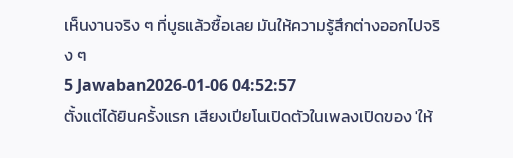เห็นงานจริง ๆ ที่บูธแล้วซื้อเลย มันให้ความรู้สึกต่างออกไปจริง ๆ
5 Jawaban2026-01-06 04:52:57
ตั้งแต่ได้ยินครั้งแรก เสียงเปียโนเปิดตัวในเพลงเปิดของ 'ให้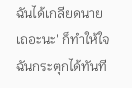ฉันได้เกลียดนายเถอะนะ' ก็ทำให้ใจฉันกระตุกได้ทันที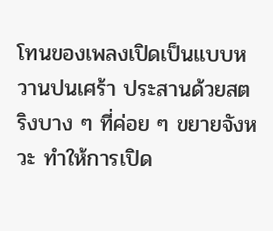โทนของเพลงเปิดเป็นแบบหวานปนเศร้า ประสานด้วยสตริงบาง ๆ ที่ค่อย ๆ ขยายจังหวะ ทำให้การเปิด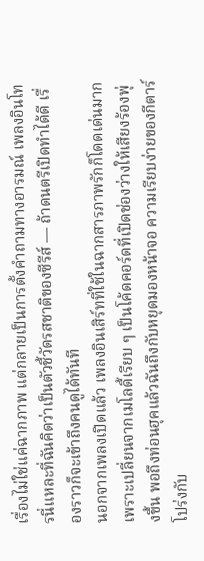เรื่องไม่ใช่แค่ฉากภาพ แต่กลายเป็นการตั้งคำถามทางอารมณ์ เพลงอินโทรนี่แหละที่ฉันคิดว่าเป็นตัวชี้วัดรสชาติของซีรีส์ — ถ้าดนตรีเปิดทำได้ดี เรื่องราวก็จะเข้าถึงคนดูได้ทันที
นอกจากเพลงเปิดแล้ว เพลงอินเสิร์ทที่ใช้ในฉากสารภาพรักก็โดดเด่นมาก เพราะเปลี่ยนจากเมโลดี้เรียบ ๆ เป็นโค้ดคอร์ดที่เปิดช่องว่างให้เสียงร้องพุ่งขึ้น พอถึงท่อนฮุคแล้วฉันถึงกับหยุดมองหน้าจอ ความเรียบง่ายของกีตาร์โปร่งกับ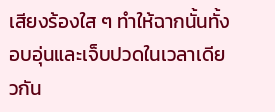เสียงร้องใส ๆ ทำให้ฉากนั้นทั้งอบอุ่นและเจ็บปวดในเวลาเดียวกัน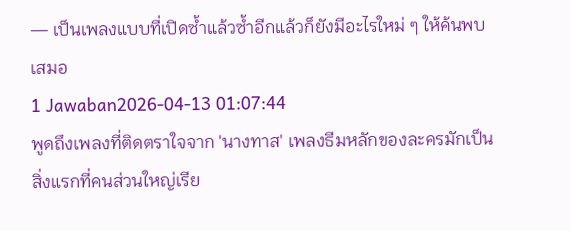— เป็นเพลงแบบที่เปิดซ้ำแล้วซ้ำอีกแล้วก็ยังมีอะไรใหม่ ๆ ให้ค้นพบเสมอ
1 Jawaban2026-04-13 01:07:44
พูดถึงเพลงที่ติดตราใจจาก 'นางทาส' เพลงธีมหลักของละครมักเป็นสิ่งแรกที่คนส่วนใหญ่เรีย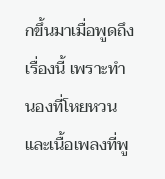กขึ้นมาเมื่อพูดถึงเรื่องนี้ เพราะทำนองที่โหยหวนและเนื้อเพลงที่พู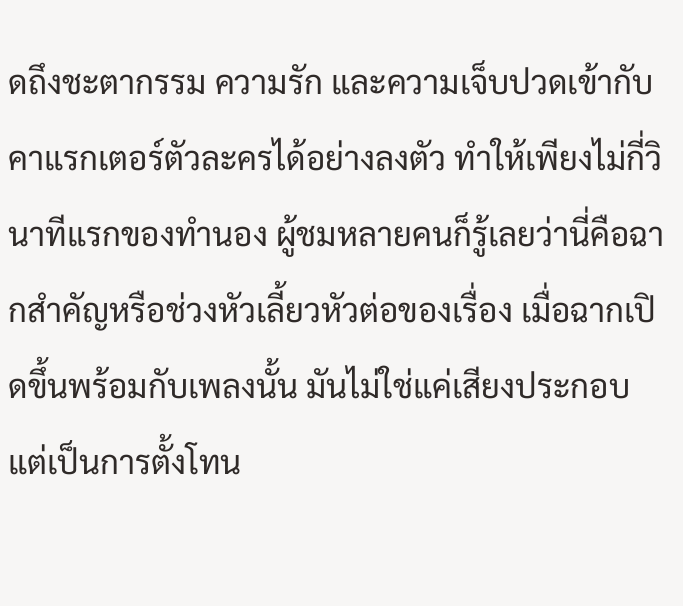ดถึงชะตากรรม ความรัก และความเจ็บปวดเข้ากับคาแรกเตอร์ตัวละครได้อย่างลงตัว ทำให้เพียงไม่กี่วินาทีแรกของทำนอง ผู้ชมหลายคนก็รู้เลยว่านี่คือฉากสำคัญหรือช่วงหัวเลี้ยวหัวต่อของเรื่อง เมื่อฉากเปิดขึ้นพร้อมกับเพลงนั้น มันไม่ใช่แค่เสียงประกอบ แต่เป็นการตั้งโทน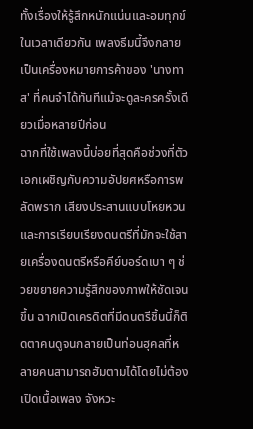ทั้งเรื่องให้รู้สึกหนักแน่นและอมทุกข์ในเวลาเดียวกัน เพลงธีมนี้จึงกลายเป็นเครื่องหมายการค้าของ 'นางทาส' ที่คนจำได้ทันทีแม้จะดูละครครั้งเดียวเมื่อหลายปีก่อน
ฉากที่ใช้เพลงนี้บ่อยที่สุดคือช่วงที่ตัวเอกเผชิญกับความอัปยศหรือการพลัดพราก เสียงประสานแบบโหยหวนและการเรียบเรียงดนตรีที่มักจะใช้สายเครื่องดนตรีหรือคีย์บอร์ดเบา ๆ ช่วยขยายความรู้สึกของภาพให้ชัดเจนขึ้น ฉากเปิดเครดิตที่มีดนตรีชิ้นนี้ก็ติดตาคนดูจนกลายเป็นท่อนฮุคลที่หลายคนสามารถฮัมตามได้โดยไม่ต้องเปิดเนื้อเพลง จังหวะ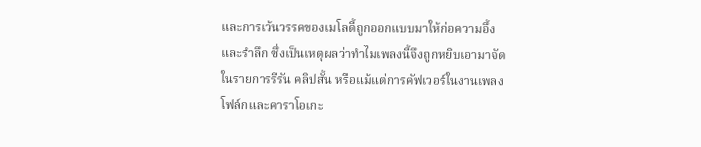และการเว้นวรรคของเมโลดี้ถูกออกแบบมาให้ก่อความอึ้งและรำลึก ซึ่งเป็นเหตุผลว่าทำไมเพลงนี้จึงถูกหยิบเอามาจัดในรายการรีรัน คลิปสั้น หรือแม้แต่การคัฟเวอร์ในงานเพลงโฟล์กและคาราโอเกะ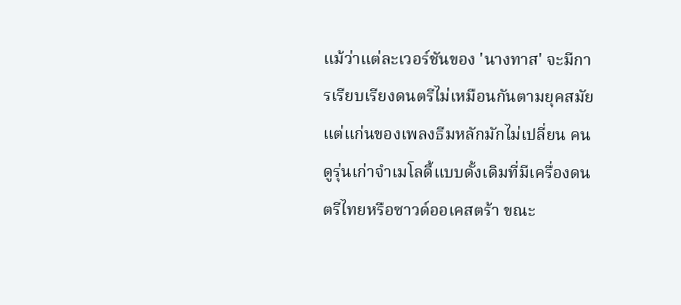แม้ว่าแต่ละเวอร์ชันของ 'นางทาส' จะมีการเรียบเรียงดนตรีไม่เหมือนกันตามยุคสมัย แต่แก่นของเพลงธีมหลักมักไม่เปลี่ยน คนดูรุ่นเก่าจำเมโลดี้แบบดั้งเดิมที่มีเครื่องดนตรีไทยหรือซาวด์ออเคสตร้า ขณะ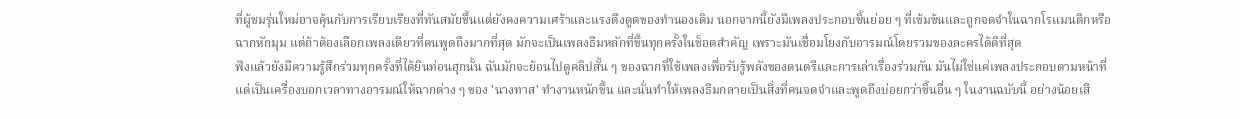ที่ผู้ชมรุ่นใหม่อาจคุ้นกับการเรียบเรียงที่ทันสมัยขึ้นแต่ยังคงความเศร้าและแรงดึงดูดของทำนองเดิม นอกจากนี้ยังมีเพลงประกอบชิ้นย่อย ๆ ที่เข้มข้นและถูกจดจำในฉากโรแมนติกหรือฉากหักมุม แต่ถ้าต้องเลือกเพลงเดียวที่คนพูดถึงมากที่สุด มักจะเป็นเพลงธีมหลักที่ขึ้นทุกครั้งในช็อตสำคัญ เพราะมันเชื่อมโยงกับอารมณ์โดยรวมของละครได้ดีที่สุด
ฟังแล้วยังมีความรู้สึกร่วมทุกครั้งที่ได้ยินท่อนฮุกนั้น ฉันมักจะย้อนไปดูคลิปสั้น ๆ ของฉากที่ใช้เพลงเพื่อรับรู้พลังของดนตรีและการเล่าเรื่องร่วมกัน มันไม่ใช่แค่เพลงประกอบตามหน้าที่ แต่เป็นเครื่องบอกเวลาทางอารมณ์ให้ฉากต่าง ๆ ของ 'นางทาส' ทำงานหนักขึ้น และนั่นทำให้เพลงธีมกลายเป็นสิ่งที่คนจดจำและพูดถึงบ่อยกว่าชิ้นอื่น ๆ ในงานฉบับนี้ อย่างน้อยเสี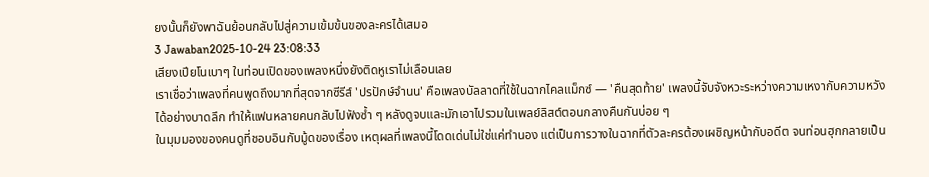ยงนั้นก็ยังพาฉันย้อนกลับไปสู่ความเข้มข้นของละครได้เสมอ
3 Jawaban2025-10-24 23:08:33
เสียงเปียโนเบาๆ ในท่อนเปิดของเพลงหนึ่งยังติดหูเราไม่เลือนเลย
เราเชื่อว่าเพลงที่คนพูดถึงมากที่สุดจากซีรีส์ 'ปรปักษ์จํานน' คือเพลงบัลลาดที่ใช้ในฉากไคลแม็กซ์ — 'คืนสุดท้าย' เพลงนี้จับจังหวะระหว่างความเหงากับความหวังได้อย่างบาดลึก ทำให้แฟนหลายคนกลับไปฟังซ้ำ ๆ หลังดูจบและมักเอาไปรวมในเพลย์ลิสต์ตอนกลางคืนกันบ่อย ๆ
ในมุมมองของคนดูที่ชอบอินกับมู้ดของเรื่อง เหตุผลที่เพลงนี้โดดเด่นไม่ใช่แค่ทำนอง แต่เป็นการวางในฉากที่ตัวละครต้องเผชิญหน้ากับอดีต จนท่อนฮุกกลายเป็น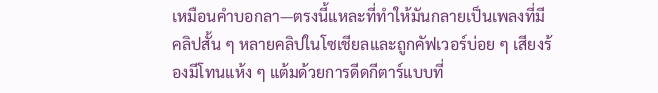เหมือนคำบอกลา—ตรงนี้แหละที่ทำให้มันกลายเป็นเพลงที่มีคลิปสั้น ๆ หลายคลิปในโซเชียลและถูกคัฟเวอร์บ่อย ๆ เสียงร้องมีโทนแห้ง ๆ แต้มด้วยการดีดกีตาร์แบบที่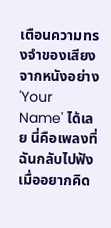เตือนความทรงจำของเสียงจากหนังอย่าง 'Your Name' ได้เลย นี่คือเพลงที่ฉันกลับไปฟังเมื่ออยากคิด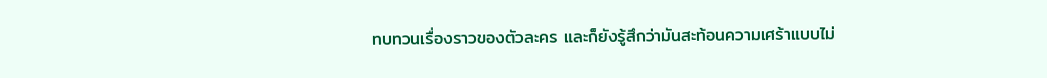ทบทวนเรื่องราวของตัวละคร และก็ยังรู้สึกว่ามันสะท้อนความเศร้าแบบไม่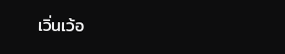เวิ่นเว้อ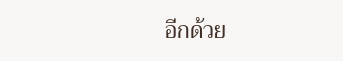อีกด้วย